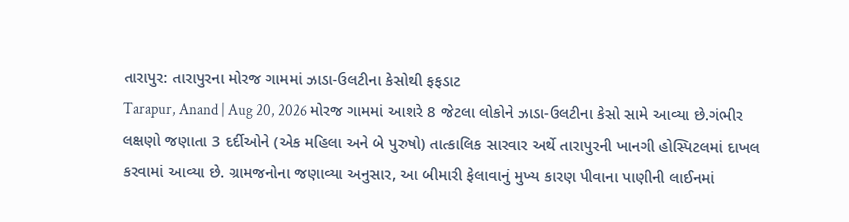તારાપુર: તારાપુરના મોરજ ગામમાં ઝાડા-ઉલટીના કેસોથી ફફડાટ
Tarapur, Anand | Aug 20, 2026 મોરજ ગામમાં આશરે 8 જેટલા લોકોને ઝાડા-ઉલટીના કેસો સામે આવ્યા છે.ગંભીર લક્ષણો જણાતા 3 દર્દીઓને (એક મહિલા અને બે પુરુષો) તાત્કાલિક સારવાર અર્થે તારાપુરની ખાનગી હોસ્પિટલમાં દાખલ કરવામાં આવ્યા છે. ગ્રામજનોના જણાવ્યા અનુસાર, આ બીમારી ફેલાવાનું મુખ્ય કારણ પીવાના પાણીની લાઈનમાં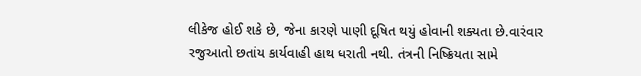લીકેજ હોઈ શકે છે, જેના કારણે પાણી દૂષિત થયું હોવાની શક્યતા છે.વારંવાર રજુઆતો છતાંય કાર્યવાહી હાથ ધરાતી નથી. તંત્રની નિષ્ક્રિયતા સામે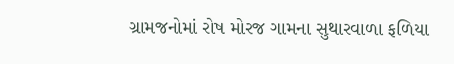ગ્રામજનોમાં રોષ મોરજ ગામના સુથારવાળા ફળિયા